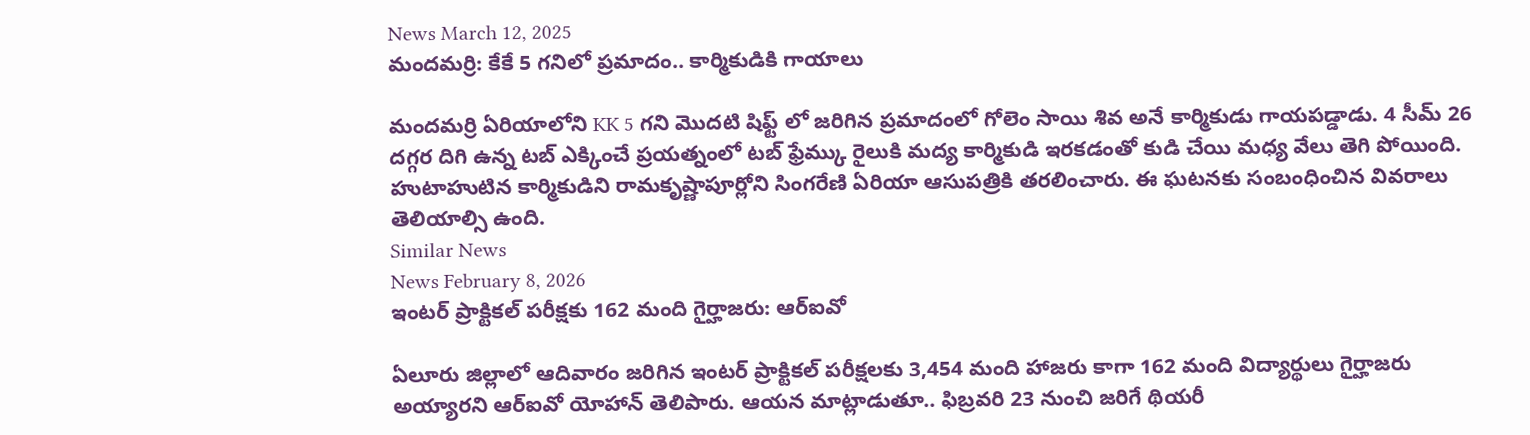News March 12, 2025
మందమర్రి: కేకే 5 గనిలో ప్రమాదం.. కార్మికుడికి గాయాలు

మందమర్రి ఏరియాలోని KK 5 గని మొదటి షిఫ్ట్ లో జరిగిన ప్రమాదంలో గోలెం సాయి శివ అనే కార్మికుడు గాయపడ్డాడు. 4 సీమ్ 26 దగ్గర దిగి ఉన్న టబ్ ఎక్కించే ప్రయత్నంలో టబ్ ఫ్రేమ్కు రైలుకి మద్య కార్మికుడి ఇరకడంతో కుడి చేయి మధ్య వేలు తెగి పోయింది. హుటాహుటిన కార్మికుడిని రామకృష్ణాపూర్లోని సింగరేణి ఏరియా ఆసుపత్రికి తరలించారు. ఈ ఘటనకు సంబంధించిన వివరాలు తెలియాల్సి ఉంది.
Similar News
News February 8, 2026
ఇంటర్ ప్రాక్టికల్ పరీక్షకు 162 మంది గైర్హాజరు: ఆర్ఐవో

ఏలూరు జిల్లాలో ఆదివారం జరిగిన ఇంటర్ ప్రాక్టికల్ పరీక్షలకు 3,454 మంది హాజరు కాగా 162 మంది విద్యార్థులు గైర్హాజరు అయ్యారని ఆర్ఐవో యోహాన్ తెలిపారు. ఆయన మాట్లాడుతూ.. ఫిబ్రవరి 23 నుంచి జరిగే థియరీ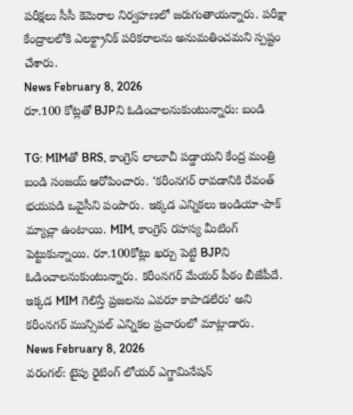పరీక్షలు సీసీ కెమెరాల నిర్వహణలో జరుగుతాయన్నారు. పరీక్షా కేంద్రాలలోకి ఎలక్ట్రానిక్ పరికరాలను అనుమతించమని స్పష్టం చేశారు.
News February 8, 2026
రూ.100 కోట్లతో BJPని ఓడించాలనుకుంటున్నారు: బండి

TG: MIMతో BRS, కాంగ్రెస్ లాలూచీ పడ్డాయని కేంద్ర మంత్రి బండి సంజయ్ ఆరోపించారు. ‘కరీంనగర్ రావడానికి రేవంత్ భయపడి ఒవైసీని పంపారు. ఇక్కడ ఎన్నికలు ఇండియా-పాక్ మ్యాచ్లా ఉంటాయి. MIM, కాంగ్రెస్ రహస్య మీటింగ్ పెట్టుకున్నాయి. రూ.100కోట్లు ఖర్చు పెట్టి BJPని ఓడించాలనుకుంటున్నారు. కరీంనగర్ మేయర్ పీఠం బీజేపీదే. ఇక్కడ MIM గెలిస్తే ప్రజలను ఎవరూ కాపాడలేరు’ అని కరీంనగర్ మున్సిపల్ ఎన్నికల ప్రచారంలో మాట్లాడారు.
News February 8, 2026
వరంగల్: టైపు రైటింగ్ లోయర్ ఎగ్జామినేషన్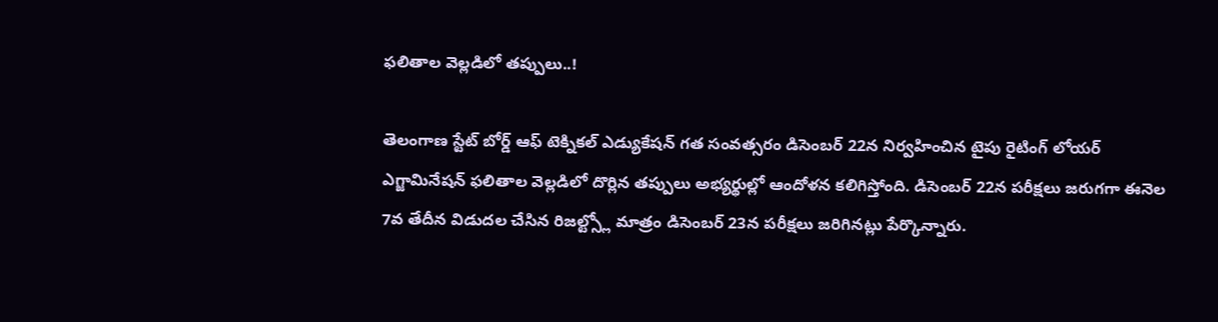ఫలితాల వెల్లడిలో తప్పులు..!

తెలంగాణ స్టేట్ బోర్డ్ ఆఫ్ టెక్నికల్ ఎడ్యుకేషన్ గత సంవత్సరం డిసెంబర్ 22న నిర్వహించిన టైపు రైటింగ్ లోయర్ ఎగ్జామినేషన్ ఫలితాల వెల్లడిలో దొర్లిన తప్పులు అభ్యర్థుల్లో ఆందోళన కలిగిస్తోంది. డిసెంబర్ 22న పరీక్షలు జరుగగా ఈనెల 7వ తేదీన విడుదల చేసిన రిజల్ట్స్లో మాత్రం డిసెంబర్ 23న పరీక్షలు జరిగినట్లు పేర్కొన్నారు.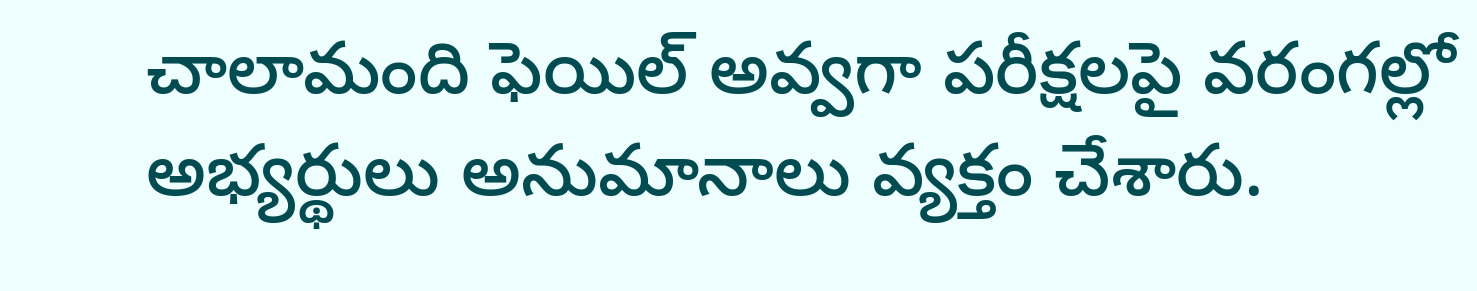చాలామంది ఫెయిల్ అవ్వగా పరీక్షలపై వరంగల్లో అభ్యర్థులు అనుమానాలు వ్యక్తం చేశారు.